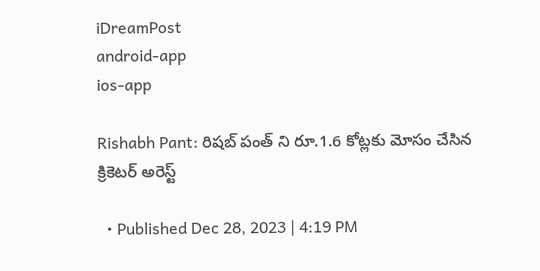iDreamPost
android-app
ios-app

Rishabh Pant: రిషబ్ పంత్ ని రూ.1.6 కోట్లకు మోసం చేసిన క్రికెటర్ అరెస్ట్

  • Published Dec 28, 2023 | 4:19 PM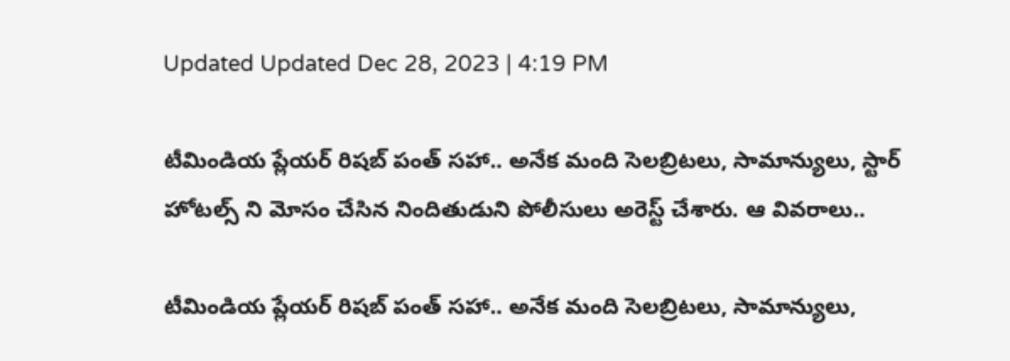Updated Updated Dec 28, 2023 | 4:19 PM

టీమిండియ ప్లేయర్ రిషబ్ పంత్ సహా.. అనేక మంది సెలబ్రిటలు, సామాన్యులు, స్టార్ హోటల్స్ ని మోసం చేసిన నిందితుడుని పోలీసులు అరెస్ట్ చేశారు. ఆ వివరాలు..

టీమిండియ ప్లేయర్ రిషబ్ పంత్ సహా.. అనేక మంది సెలబ్రిటలు, సామాన్యులు,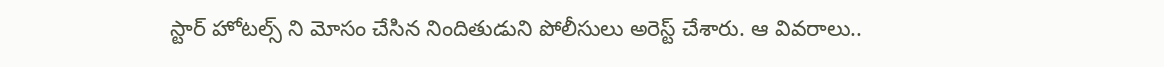స్టార్ హోటల్స్ ని మోసం చేసిన నిందితుడుని పోలీసులు అరెస్ట్ చేశారు. ఆ వివరాలు..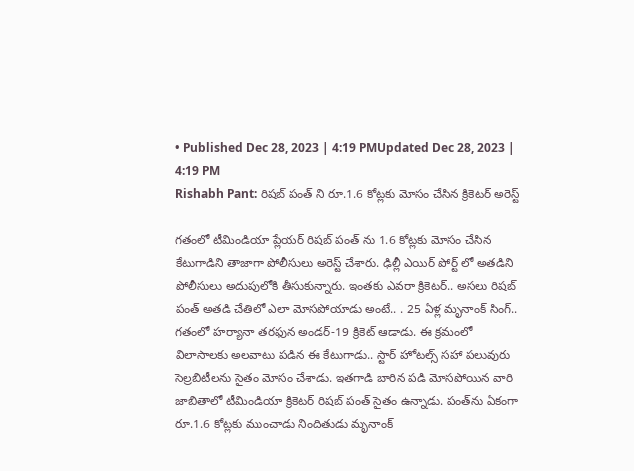• Published Dec 28, 2023 | 4:19 PMUpdated Dec 28, 2023 | 4:19 PM
Rishabh Pant: రిషబ్ పంత్ ని రూ.1.6 కోట్లకు మోసం చేసిన క్రికెటర్ అరెస్ట్

గతంలో టీమిండియా ప్లేయర్ రిషబ్ పంత్ ను 1.6 కోట్లకు మోసం చేసిన కేటుగాడిని తాజాగా పోలీసులు అరెస్ట్ చేశారు. ఢిల్లీ ఎయిర్ పోర్ట్ లో అతడిని పోలీసులు అదుపులోకి తీసుకున్నారు. ఇంతకు ఎవరా క్రికెటర్.. అసలు రిషబ్ పంత్ అతడి చేతిలో ఎలా మోసపోయాడు అంటే.. . 25 ఏళ్ల మృనాంక్ సింగ్.. గతంలో హర్యానా తరఫున అండర్-19 క్రికెట్ ఆడాడు. ఈ క్రమంలో విలాసాలకు అలవాటు పడిన ఈ కేటుగాడు.. స్టార్ హోటల్స్ సహా పలువురు సెల్రబిటీలను సైతం మోసం చేశాడు. ఇతగాడి బారిన పడి మోసపోయిన వారి జాబితాలో టీమిండియా క్రికెటర్ రిషబ్ పంత్ సైతం ఉన్నాడు. పంత్‌ను ఏకంగా రూ.1.6 కోట్లకు ముంచాడు నిందితుడు మృనాంక్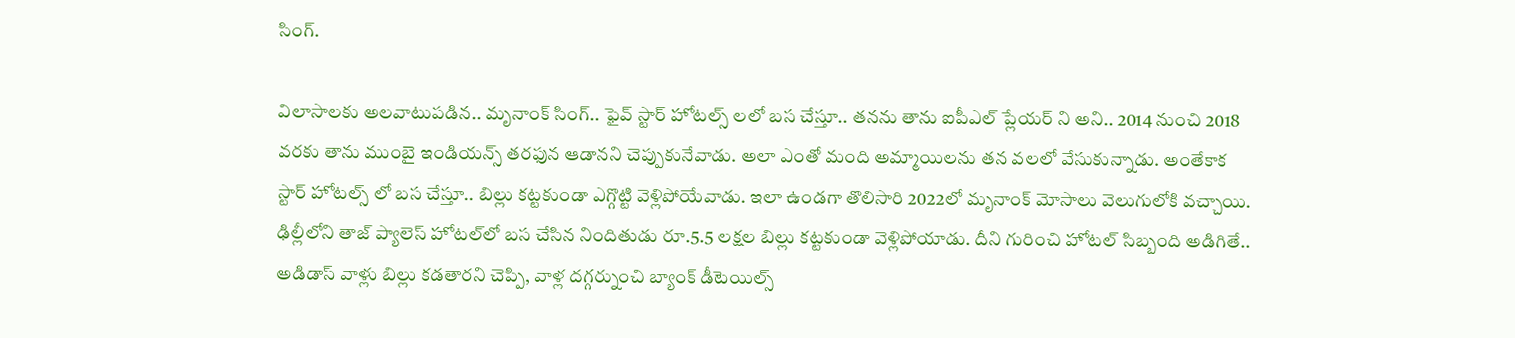సింగ్.

విలాసాలకు అలవాటుపడిన.. మృనాంక్ సింగ్.. ఫైవ్ స్టార్ హోటల్స్ లలో బస చేస్తూ.. తనను తాను ఐపీఎల్ ప్లేయర్ ని అని.. 2014 నుంచి 2018 వరకు తాను ముంబై ఇండియన్స్ తరఫున ఆడానని చెప్పుకునేవాడు. అలా ఎంతో మంది అమ్మాయిలను తన వలలో వేసుకున్నాడు. అంతేకాక స్టార్ హోటల్స్ లో బస చేస్తూ.. బిల్లు కట్టకుండా ఎగ్గొట్టి వెళ్లిపోయేవాడు. ఇలా ఉండగా తొలిసారి 2022లో మృనాంక్ మోసాలు వెలుగులోకి వచ్చాయి. ఢిల్లీలోని తాజ్ ప్యాలెస్ హోటల్‌లో బస చేసిన నిందితుడు రూ.5.5 లక్షల బిల్లు కట్టకుండా వెళ్లిపోయాడు. దీని గురించి హోటల్ సిబ్బంది అడిగితే.. అడిడాస్ వాళ్లు బిల్లు కడతారని చెప్పి, వాళ్ల దగ్గర్నుంచి బ్యాంక్ డీటెయిల్స్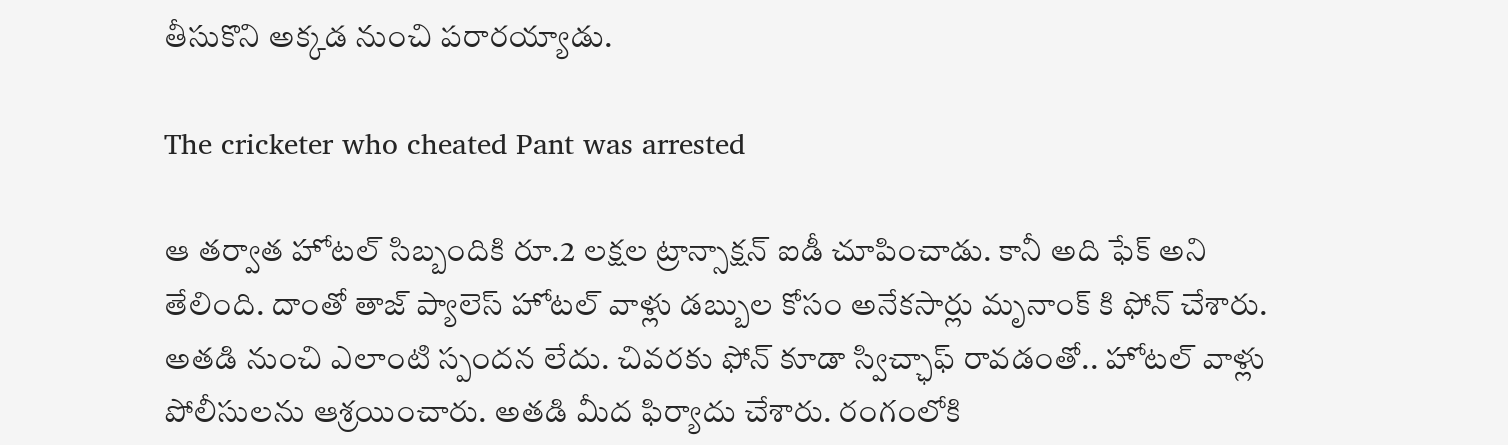తీసుకొని అక్కడ నుంచి పరారయ్యాడు.

The cricketer who cheated Pant was arrested

ఆ తర్వాత హోటల్ సిబ్బందికి రూ.2 లక్షల ట్రాన్సాక్షన్ ఐడీ చూపించాడు. కానీ అది ఫేక్ అని తేలింది. దాంతో తాజ్ ప్యాలెస్ హోటల్ వాళ్లు డబ్బుల కోసం అనేకసార్లు మృనాంక్ కి ఫోన్ చేశారు. అతడి నుంచి ఎలాంటి స్పందన లేదు. చివరకు ఫోన్ కూడా స్విచ్ఛాఫ్ రావడంతో.. హోటల్ వాళ్లు పోలీసులను ఆశ్రయించారు. అతడి మీద ఫిర్యాదు చేశారు. రంగంలోకి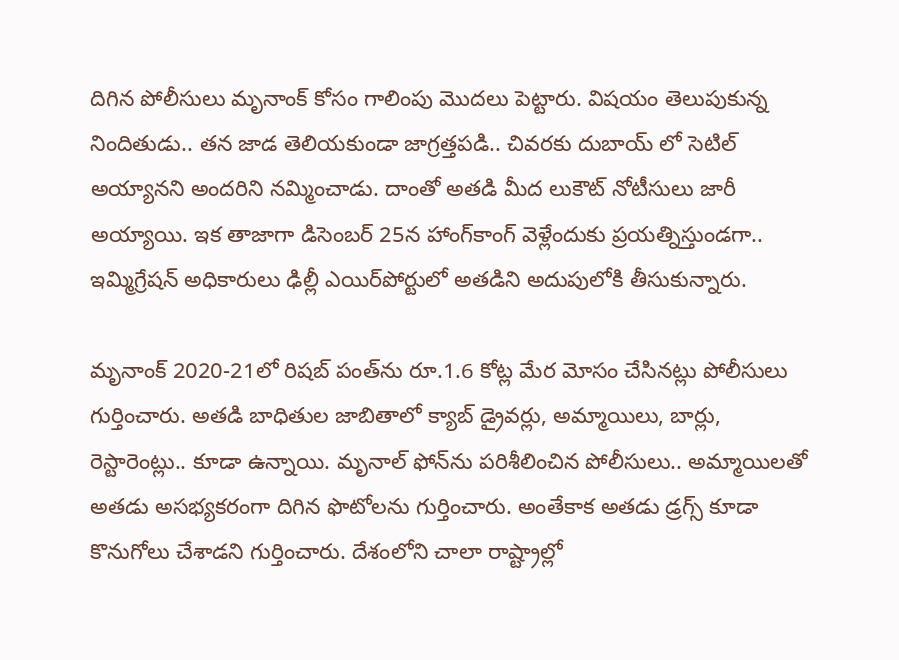దిగిన పోలీసులు మృనాంక్ కోసం గాలింపు మొదలు పెట్టారు. విషయం తెలుపుకున్న నిందితుడు.. తన జాడ తెలియకుండా జాగ్రత్తపడి.. చివరకు దుబాయ్ లో సెటిల్ అయ్యానని అందరిని నమ్మించాడు. దాంతో అతడి మీద లుకౌట్ నోటీసులు జారీ అయ్యాయి. ఇక తాజాగా డిసెంబర్ 25న హాంగ్‌కాంగ్ వెళ్లేందుకు ప్రయత్నిస్తుండగా.. ఇమ్మిగ్రేషన్ అధికారులు ఢిల్లీ ఎయిర్‌పోర్టులో అతడిని అదుపులోకి తీసుకున్నారు.

మృనాంక్ 2020-21లో రిషబ్ పంత్‌ను రూ.1.6 కోట్ల మేర మోసం చేసినట్లు పోలీసులు గుర్తించారు. అతడి బాధితుల జాబితాలో క్యాబ్ డ్రైవర్లు, అమ్మాయిలు, బార్లు, రెస్టారెంట్లు.. కూడా ఉన్నాయి. మృనాల్ ఫోన్‌ను పరిశీలించిన పోలీసులు.. అమ్మాయిలతో అతడు అసభ్యకరంగా దిగిన ఫొటోలను గుర్తించారు. అంతేకాక అతడు డ్రగ్స్ కూడా కొనుగోలు చేశాడని గుర్తించారు. దేశంలోని చాలా రాష్ట్రాల్లో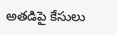అతడిపై కేసులు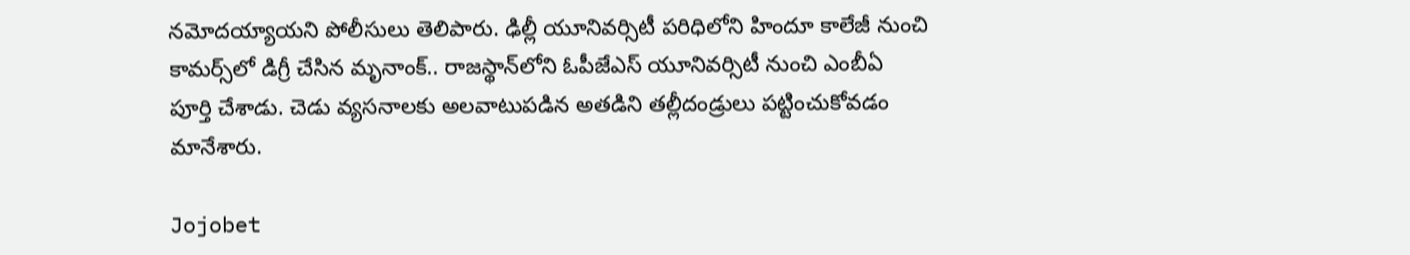నమోదయ్యాయని పోలీసులు తెలిపారు. ఢిల్లీ యూనివర్సిటీ పరిధిలోని హిందూ కాలేజీ నుంచి కామర్స్‌లో డిగ్రీ చేసిన మృనాంక్.. రాజస్థాన్‌లోని ఓపీజేఎస్ యూనివర్సిటీ నుంచి ఎంబీఏ పూర్తి చేశాడు. చెడు వ్యసనాలకు అలవాటుపడిన అతడిని తల్లీదండ్రులు పట్టించుకోవడం మానేశారు.

Jojobet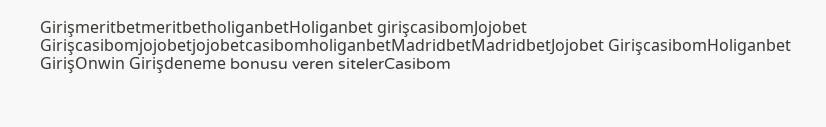GirişmeritbetmeritbetholiganbetHoliganbet girişcasibomJojobet GirişcasibomjojobetjojobetcasibomholiganbetMadridbetMadridbetJojobet GirişcasibomHoliganbet GirişOnwin Girişdeneme bonusu veren sitelerCasibom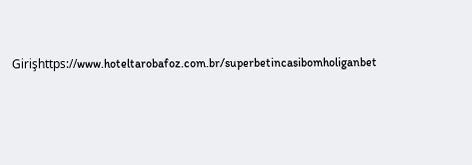Girişhttps://www.hoteltarobafoz.com.br/superbetincasibomholiganbet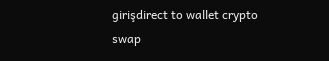girişdirect to wallet crypto swap